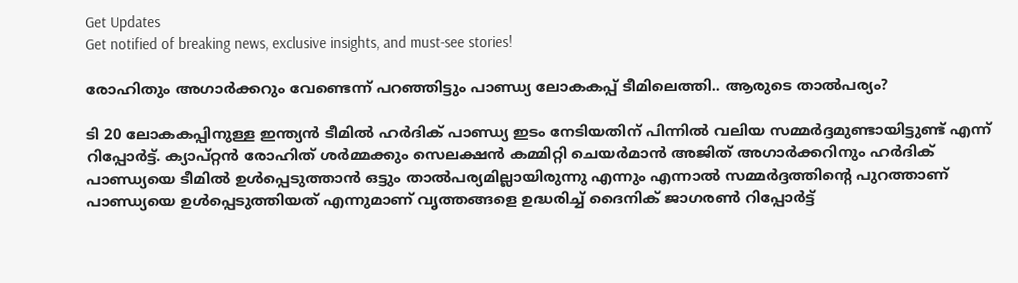Get Updates
Get notified of breaking news, exclusive insights, and must-see stories!

രോഹിതും അഗാര്‍ക്കറും വേണ്ടെന്ന് പറഞ്ഞിട്ടും പാണ്ഡ്യ ലോകകപ്പ് ടീമിലെത്തി.. ആരുടെ താല്‍പര്യം?

ടി 20 ലോകകപ്പിനുള്ള ഇന്ത്യന്‍ ടീമില്‍ ഹര്‍ദിക് പാണ്ഡ്യ ഇടം നേടിയതിന് പിന്നില്‍ വലിയ സമ്മര്‍ദ്ദമുണ്ടായിട്ടുണ്ട് എന്ന് റിപ്പോര്‍ട്ട്. ക്യാപ്റ്റന്‍ രോഹിത് ശര്‍മ്മക്കും സെലക്ഷന്‍ കമ്മിറ്റി ചെയര്‍മാന്‍ അജിത് അഗാര്‍ക്കറിനും ഹര്‍ദിക് പാണ്ഡ്യയെ ടീമില്‍ ഉള്‍പ്പെടുത്താന്‍ ഒട്ടും താല്‍പര്യമില്ലായിരുന്നു എന്നും എന്നാല്‍ സമ്മര്‍ദ്ദത്തിന്റെ പുറത്താണ് പാണ്ഡ്യയെ ഉള്‍പ്പെടുത്തിയത് എന്നുമാണ് വൃത്തങ്ങളെ ഉദ്ധരിച്ച് ദൈനിക് ജാഗരണ്‍ റിപ്പോര്‍ട്ട്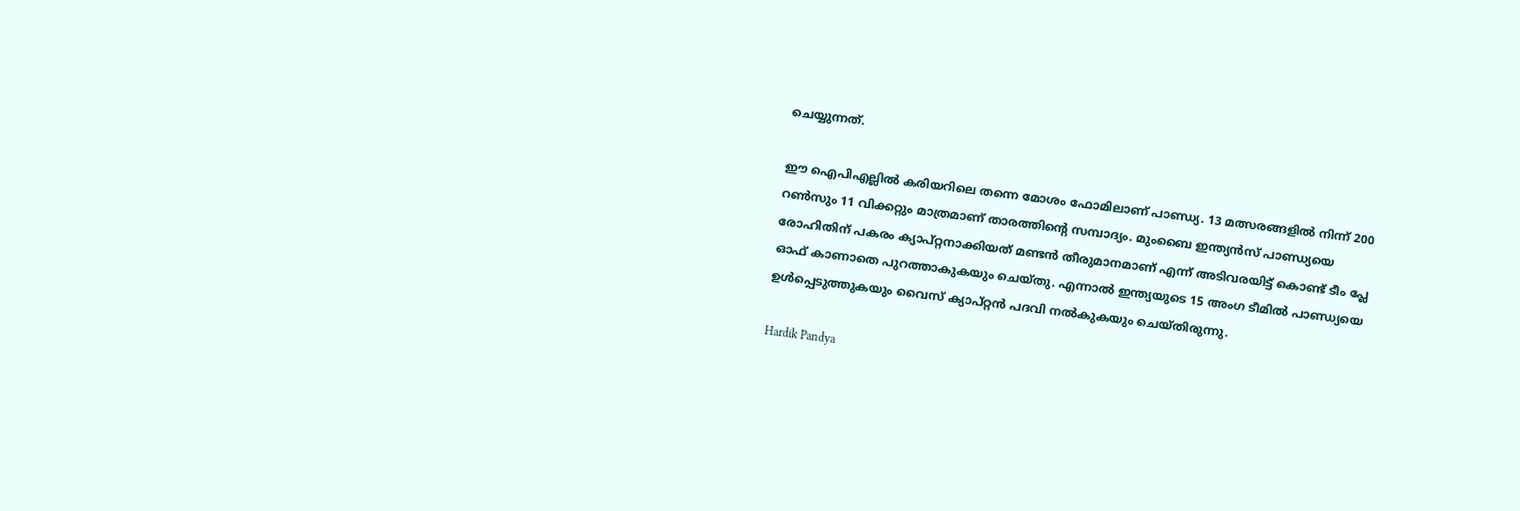ചെയ്യുന്നത്.

ഈ ഐപിഎല്ലില്‍ കരിയറിലെ തന്നെ മോശം ഫോമിലാണ് പാണ്ഡ്യ. 13 മത്സരങ്ങളില്‍ നിന്ന് 200 റണ്‍സും 11 വിക്കറ്റും മാത്രമാണ് താരത്തിന്റെ സമ്പാദ്യം. മുംബൈ ഇന്ത്യന്‍സ് പാണ്ഡ്യയെ രോഹിതിന് പകരം ക്യാപ്റ്റനാക്കിയത് മണ്ടന്‍ തീരുമാനമാണ് എന്ന് അടിവരയിട്ട് കൊണ്ട് ടീം പ്ലേ ഓഫ് കാണാതെ പുറത്താകുകയും ചെയ്തു. എന്നാല്‍ ഇന്ത്യയുടെ 15 അംഗ ടീമില്‍ പാണ്ഡ്യയെ ഉള്‍പ്പെടുത്തുകയും വൈസ് ക്യാപ്റ്റന്‍ പദവി നല്‍കുകയും ചെയ്തിരുന്നു.

Hardik Pandya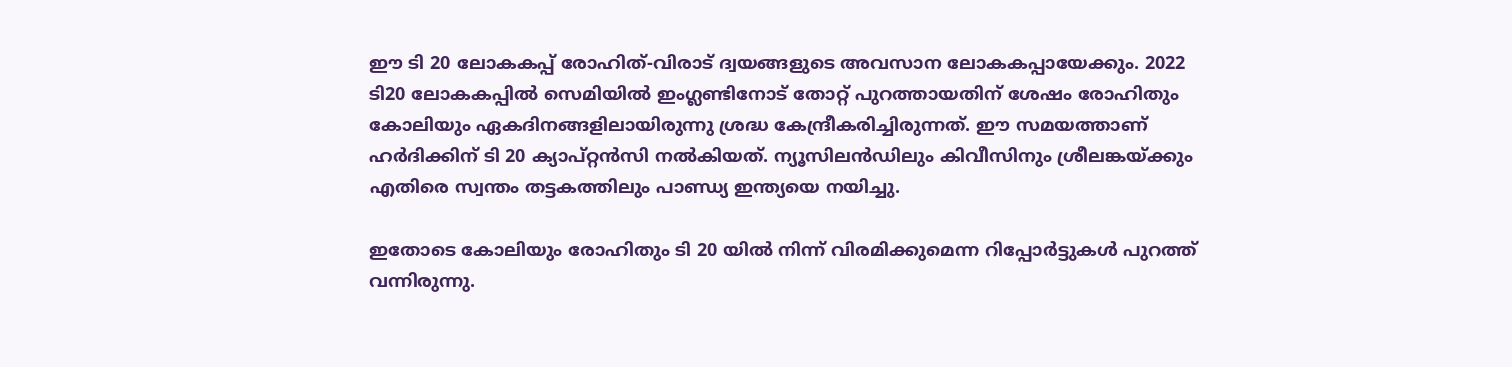ഈ ടി 20 ലോകകപ്പ് രോഹിത്-വിരാട് ദ്വയങ്ങളുടെ അവസാന ലോകകപ്പായേക്കും. 2022 ടി20 ലോകകപ്പില്‍ സെമിയില്‍ ഇംഗ്ലണ്ടിനോട് തോറ്റ് പുറത്തായതിന് ശേഷം രോഹിതും കോലിയും ഏകദിനങ്ങളിലായിരുന്നു ശ്രദ്ധ കേന്ദ്രീകരിച്ചിരുന്നത്. ഈ സമയത്താണ് ഹര്‍ദിക്കിന് ടി 20 ക്യാപ്റ്റന്‍സി നല്‍കിയത്. ന്യൂസിലന്‍ഡിലും കിവീസിനും ശ്രീലങ്കയ്ക്കും എതിരെ സ്വന്തം തട്ടകത്തിലും പാണ്ഡ്യ ഇന്ത്യയെ നയിച്ചു.

ഇതോടെ കോലിയും രോഹിതും ടി 20 യില്‍ നിന്ന് വിരമിക്കുമെന്ന റിപ്പോര്‍ട്ടുകള്‍ പുറത്ത് വന്നിരുന്നു.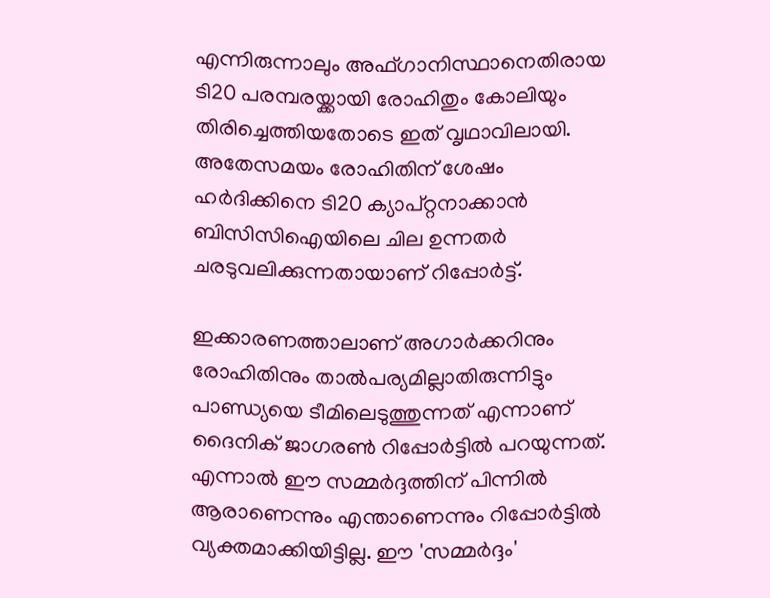എന്നിരുന്നാലും അഫ്ഗാനിസ്ഥാനെതിരായ ടി20 പരമ്പരയ്ക്കായി രോഹിതും കോലിയും തിരിച്ചെത്തിയതോടെ ഇത് വൃഥാവിലായി. അതേസമയം രോഹിതിന് ശേഷം ഹര്‍ദിക്കിനെ ടി20 ക്യാപ്റ്റനാക്കാന്‍ ബിസിസിഐയിലെ ചില ഉന്നതര്‍ ചരടുവലിക്കുന്നതായാണ് റിപ്പോര്‍ട്ട്.

ഇക്കാരണത്താലാണ് അഗാര്‍ക്കറിനും രോഹിതിനും താല്‍പര്യമില്ലാതിരുന്നിട്ടും പാണ്ഡ്യയെ ടീമിലെടുത്തുന്നത് എന്നാണ് ദൈനിക് ജാഗരണ്‍ റിപ്പോര്‍ട്ടില്‍ പറയുന്നത്. എന്നാല്‍ ഈ സമ്മര്‍ദ്ദത്തിന് പിന്നില്‍ ആരാണെന്നും എന്താണെന്നും റിപ്പോര്‍ട്ടില്‍ വ്യക്തമാക്കിയിട്ടില്ല. ഈ 'സമ്മര്‍ദ്ദം'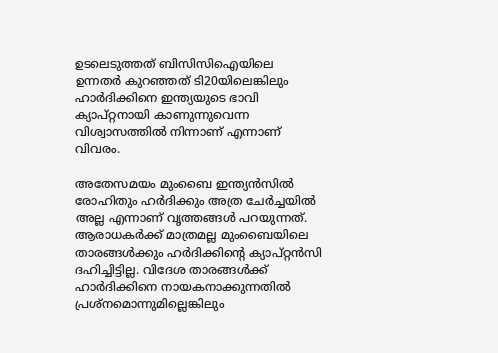ഉടലെടുത്തത് ബിസിസിഐയിലെ ഉന്നതര്‍ കുറഞ്ഞത് ടി20യിലെങ്കിലും ഹാര്‍ദിക്കിനെ ഇന്ത്യയുടെ ഭാവി ക്യാപ്റ്റനായി കാണുന്നുവെന്ന വിശ്വാസത്തില്‍ നിന്നാണ് എന്നാണ് വിവരം.

അതേസമയം മുംബൈ ഇന്ത്യന്‍സില്‍ രോഹിതും ഹര്‍ദിക്കും അത്ര ചേര്‍ച്ചയില്‍ അല്ല എന്നാണ് വൃത്തങ്ങള്‍ പറയുന്നത്. ആരാധകര്‍ക്ക് മാത്രമല്ല മുംബൈയിലെ താരങ്ങള്‍ക്കും ഹര്‍ദിക്കിന്റെ ക്യാപ്റ്റന്‍സി ദഹിച്ചിട്ടില്ല. വിദേശ താരങ്ങള്‍ക്ക് ഹാര്‍ദിക്കിനെ നായകനാക്കുന്നതില്‍ പ്രശ്നമൊന്നുമില്ലെങ്കിലും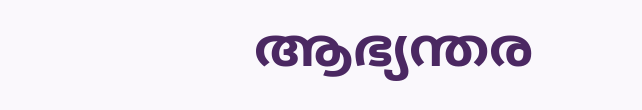ആഭ്യന്തര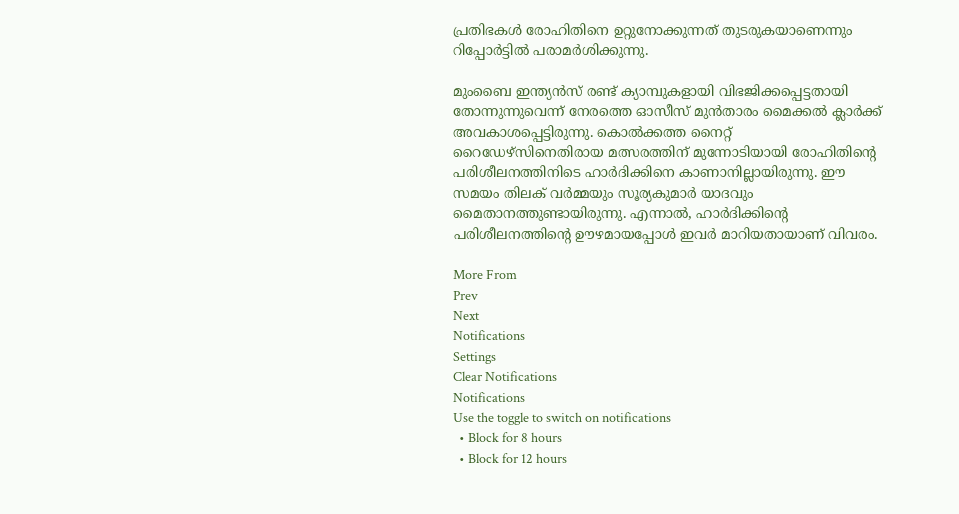പ്രതിഭകള്‍ രോഹിതിനെ ഉറ്റുനോക്കുന്നത് തുടരുകയാണെന്നും റിപ്പോര്‍ട്ടില്‍ പരാമര്‍ശിക്കുന്നു.

മുംബൈ ഇന്ത്യന്‍സ് രണ്ട് ക്യാമ്പുകളായി വിഭജിക്കപ്പെട്ടതായി തോന്നുന്നുവെന്ന് നേരത്തെ ഓസീസ് മുന്‍താരം മൈക്കല്‍ ക്ലാര്‍ക്ക് അവകാശപ്പെട്ടിരുന്നു. കൊല്‍ക്കത്ത നൈറ്റ് റൈഡേഴ്‌സിനെതിരായ മത്സരത്തിന് മുന്നോടിയായി രോഹിതിന്റെ പരിശീലനത്തിനിടെ ഹാര്‍ദിക്കിനെ കാണാനില്ലായിരുന്നു. ഈ സമയം തിലക് വര്‍മ്മയും സൂര്യകുമാര്‍ യാദവും മൈതാനത്തുണ്ടായിരുന്നു. എന്നാല്‍, ഹാര്‍ദിക്കിന്റെ പരിശീലനത്തിന്റെ ഊഴമായപ്പോള്‍ ഇവര്‍ മാറിയതായാണ് വിവരം.

More From
Prev
Next
Notifications
Settings
Clear Notifications
Notifications
Use the toggle to switch on notifications
  • Block for 8 hours
  • Block for 12 hours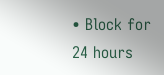• Block for 24 hours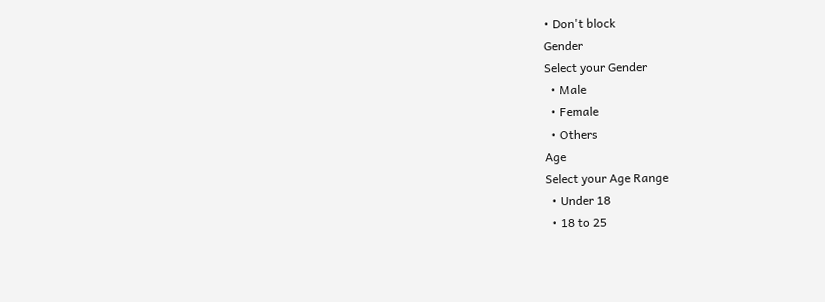• Don't block
Gender
Select your Gender
  • Male
  • Female
  • Others
Age
Select your Age Range
  • Under 18
  • 18 to 25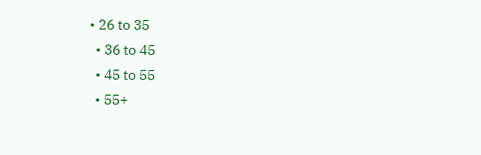• 26 to 35
  • 36 to 45
  • 45 to 55
  • 55+